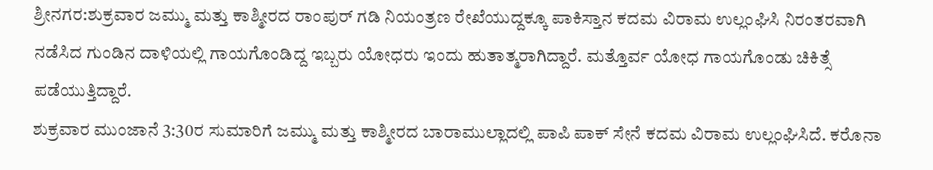ಶ್ರೀನಗರ:ಶುಕ್ರವಾರ ಜಮ್ಮು ಮತ್ತು ಕಾಶ್ಮೀರದ ರಾಂಪುರ್ ಗಡಿ ನಿಯಂತ್ರಣ ರೇಖೆಯುದ್ದಕ್ಕೂ ಪಾಕಿಸ್ತಾನ ಕದಮ ವಿರಾಮ ಉಲ್ಲಂಘಿಸಿ ನಿರಂತರವಾಗಿ ನಡೆಸಿದ ಗುಂಡಿನ ದಾಳಿಯಲ್ಲಿ ಗಾಯಗೊಂಡಿದ್ದ ಇಬ್ಬರು ಯೋಧರು ಇಂದು ಹುತಾತ್ಮರಾಗಿದ್ದಾರೆ. ಮತ್ತೊರ್ವ ಯೋಧ ಗಾಯಗೊಂಡು ಚಿಕಿತ್ಸೆ ಪಡೆಯುತ್ತಿದ್ದಾರೆ.
ಶುಕ್ರವಾರ ಮುಂಜಾನೆ 3:30ರ ಸುಮಾರಿಗೆ ಜಮ್ಮು ಮತ್ತು ಕಾಶ್ಮೀರದ ಬಾರಾಮುಲ್ಲಾದಲ್ಲಿ ಪಾಪಿ ಪಾಕ್ ಸೇನೆ ಕದಮ ವಿರಾಮ ಉಲ್ಲಂಘಿಸಿದೆ. ಕರೊನಾ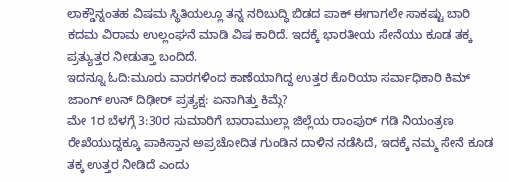ಲಾಕ್ಡೌನ್ನಂತಹ ವಿಷಮ ಸ್ಥಿತಿಯಲ್ಲೂ ತನ್ನ ನರಿಬುದ್ಧಿ ಬಿಡದ ಪಾಕ್ ಈಗಾಗಲೇ ಸಾಕಷ್ಟು ಬಾರಿ ಕದಮ ವಿರಾಮ ಉಲ್ಲಂಘನೆ ಮಾಡಿ ವಿಷ ಕಾರಿದೆ. ಇದಕ್ಕೆ ಭಾರತೀಯ ಸೇನೆಯು ಕೂಡ ತಕ್ಕ ಪ್ರತ್ಯುತ್ತರ ನೀಡುತ್ತಾ ಬಂದಿದೆ.
ಇದನ್ನೂ ಓದಿ:ಮೂರು ವಾರಗಳಿಂದ ಕಾಣೆಯಾಗಿದ್ದ ಉತ್ತರ ಕೊರಿಯಾ ಸರ್ವಾಧಿಕಾರಿ ಕಿಮ್ ಜಾಂಗ್ ಉನ್ ದಿಢೀರ್ ಪ್ರತ್ಯಕ್ಷ: ಏನಾಗಿತ್ತು ಕಿಮ್ಗೆ?
ಮೇ 1ರ ಬೆಳಗ್ಗೆ 3:30ರ ಸುಮಾರಿಗೆ ಬಾರಾಮುಲ್ಲಾ ಜಿಲ್ಲೆಯ ರಾಂಪುರ್ ಗಡಿ ನಿಯಂತ್ರಣ ರೇಖೆಯುದ್ದಕ್ಕೂ ಪಾಕಿಸ್ತಾನ ಅಪ್ರಚೋದಿತ ಗುಂಡಿನ ದಾಳಿನ ನಡೆಸಿದೆ, ಇದಕ್ಕೆ ನಮ್ಮ ಸೇನೆ ಕೂಡ ತಕ್ಕ ಉತ್ತರ ನೀಡಿದೆ ಎಂದು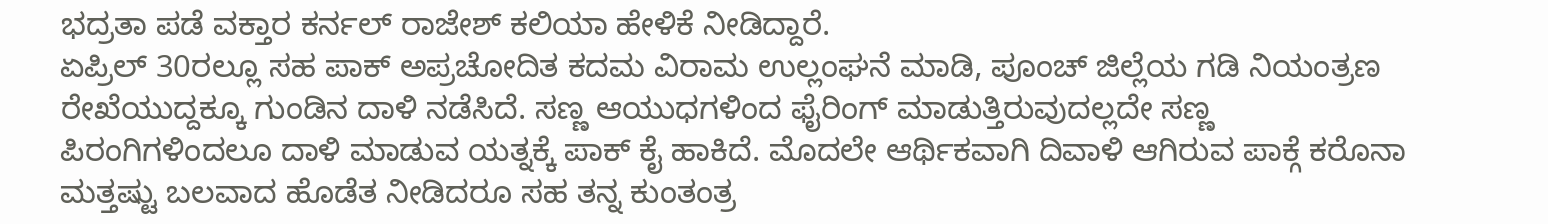ಭದ್ರತಾ ಪಡೆ ವಕ್ತಾರ ಕರ್ನಲ್ ರಾಜೇಶ್ ಕಲಿಯಾ ಹೇಳಿಕೆ ನೀಡಿದ್ದಾರೆ.
ಏಪ್ರಿಲ್ 30ರಲ್ಲೂ ಸಹ ಪಾಕ್ ಅಪ್ರಚೋದಿತ ಕದಮ ವಿರಾಮ ಉಲ್ಲಂಘನೆ ಮಾಡಿ, ಪೂಂಚ್ ಜಿಲ್ಲೆಯ ಗಡಿ ನಿಯಂತ್ರಣ ರೇಖೆಯುದ್ದಕ್ಕೂ ಗುಂಡಿನ ದಾಳಿ ನಡೆಸಿದೆ. ಸಣ್ಣ ಆಯುಧಗಳಿಂದ ಫೈರಿಂಗ್ ಮಾಡುತ್ತಿರುವುದಲ್ಲದೇ ಸಣ್ಣ ಪಿರಂಗಿಗಳಿಂದಲೂ ದಾಳಿ ಮಾಡುವ ಯತ್ನಕ್ಕೆ ಪಾಕ್ ಕೈ ಹಾಕಿದೆ. ಮೊದಲೇ ಆರ್ಥಿಕವಾಗಿ ದಿವಾಳಿ ಆಗಿರುವ ಪಾಕ್ಗೆ ಕರೊನಾ ಮತ್ತಷ್ಟು ಬಲವಾದ ಹೊಡೆತ ನೀಡಿದರೂ ಸಹ ತನ್ನ ಕುಂತಂತ್ರ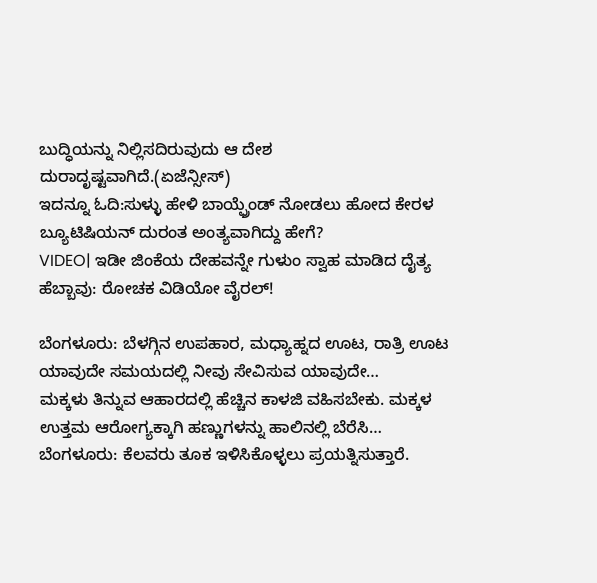ಬುದ್ಧಿಯನ್ನು ನಿಲ್ಲಿಸದಿರುವುದು ಆ ದೇಶ ದುರಾದೃಷ್ಟವಾಗಿದೆ.(ಏಜೆನ್ಸೀಸ್)
ಇದನ್ನೂ ಓದಿ:ಸುಳ್ಳು ಹೇಳಿ ಬಾಯ್ಫ್ರೆಂಡ್ ನೋಡಲು ಹೋದ ಕೇರಳ ಬ್ಯೂಟಿಷಿಯನ್ ದುರಂತ ಅಂತ್ಯವಾಗಿದ್ದು ಹೇಗೆ?
VIDEO| ಇಡೀ ಜಿಂಕೆಯ ದೇಹವನ್ನೇ ಗುಳುಂ ಸ್ವಾಹ ಮಾಡಿದ ದೈತ್ಯ ಹೆಬ್ಬಾವು: ರೋಚಕ ವಿಡಿಯೋ ವೈರಲ್!

ಬೆಂಗಳೂರು: ಬೆಳಗ್ಗಿನ ಉಪಹಾರ, ಮಧ್ಯಾಹ್ನದ ಊಟ, ರಾತ್ರಿ ಊಟ ಯಾವುದೇ ಸಮಯದಲ್ಲಿ ನೀವು ಸೇವಿಸುವ ಯಾವುದೇ…
ಮಕ್ಕಳು ತಿನ್ನುವ ಆಹಾರದಲ್ಲಿ ಹೆಚ್ಚಿನ ಕಾಳಜಿ ವಹಿಸಬೇಕು. ಮಕ್ಕಳ ಉತ್ತಮ ಆರೋಗ್ಯಕ್ಕಾಗಿ ಹಣ್ಣುಗಳನ್ನು ಹಾಲಿನಲ್ಲಿ ಬೆರೆಸಿ…
ಬೆಂಗಳೂರು: ಕೆಲವರು ತೂಕ ಇಳಿಸಿಕೊಳ್ಳಲು ಪ್ರಯತ್ನಿಸುತ್ತಾರೆ.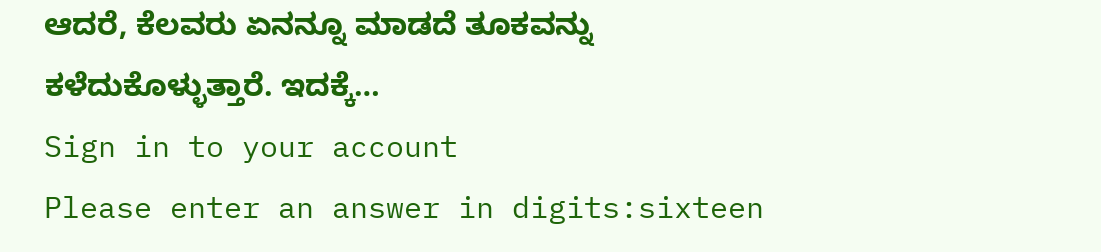ಆದರೆ, ಕೆಲವರು ಏನನ್ನೂ ಮಾಡದೆ ತೂಕವನ್ನು ಕಳೆದುಕೊಳ್ಳುತ್ತಾರೆ. ಇದಕ್ಕೆ…
Sign in to your account
Please enter an answer in digits:sixteen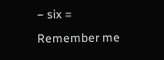− six =
Remember me